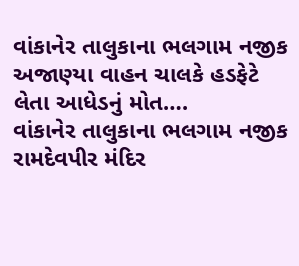વાંકાનેર તાલુકાના ભલગામ નજીક અજાણ્યા વાહન ચાલકે હડફેટે લેતા આધેડનું મોત….
વાંકાનેર તાલુકાના ભલગામ નજીક રામદેવપીર મંદિર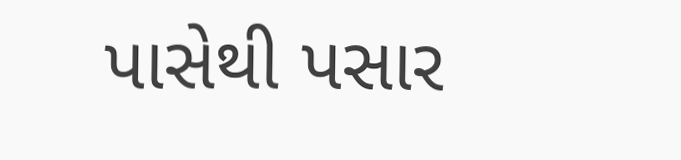પાસેથી પસાર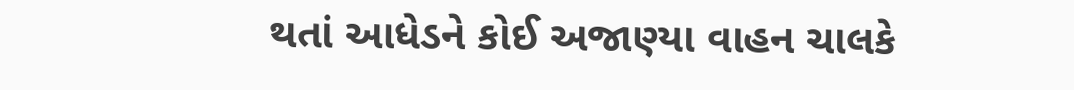થતાં આધેડને કોઈ અજાણ્યા વાહન ચાલકે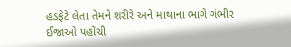હડફેટે લેતા તેમને શરીરે અને માથાના ભાગે ગંભીર ઈજાઓ પહોંચી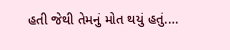હતી જેથી તેમનું મોત થયું હતું.…